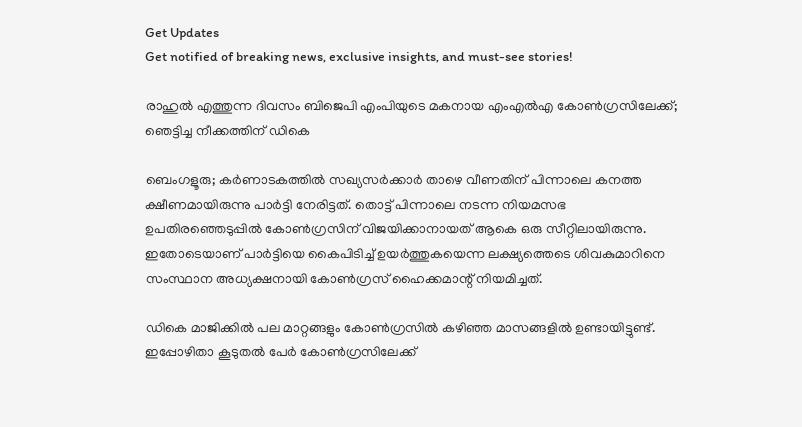Get Updates
Get notified of breaking news, exclusive insights, and must-see stories!

രാഹുൽ എത്തുന്ന ദിവസം ബിജെപി എംപിയുടെ മകനായ എംഎൽഎ കോൺഗ്രസിലേക്ക്; ഞെട്ടിച്ച നീക്കത്തിന് ഡികെ

ബെംഗളൂരു; കർണാടകത്തിൽ സഖ്യസർക്കാർ താഴെ വീണതിന് പിന്നാലെ കനത്ത ക്ഷീണമായിരുന്നു പാർട്ടി നേരിട്ടത്. തൊട്ട് പിന്നാലെ നടന്ന നിയമസഭ ഉപതിരഞ്ഞെടുപ്പിൽ കോൺഗ്രസിന് വിജയിക്കാനായത് ആകെ ഒരു സീറ്റിലായിരുന്നു. ഇതോടെയാണ് പാർട്ടിയെ കൈപിടിച്ച് ഉയർത്തുകയെന്ന ലക്ഷ്യത്തെടെ ശിവകുമാറിനെ സംസ്ഥാന അധ്യക്ഷനായി കോൺഗ്രസ് ഹൈക്കമാന്റ് നിയമിച്ചത്.

ഡികെ മാജിക്കിൽ പല മാറ്റങ്ങളും കോൺഗ്രസിൽ കഴിഞ്ഞ മാസങ്ങളിൽ ഉണ്ടായിട്ടുണ്ട്. ഇപ്പോഴിതാ കൂടുതൽ പേർ കോൺഗ്രസിലേക്ക്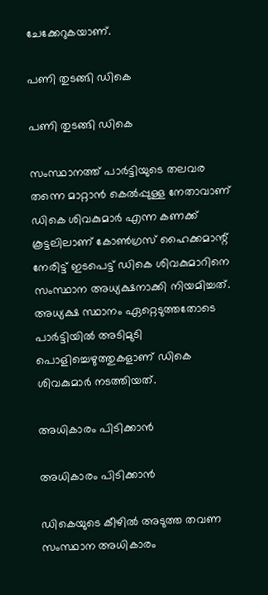ചേക്കേറുകയാണ്.

പണി തുടങ്ങി ഡികെ

പണി തുടങ്ങി ഡികെ

സംസ്ഥാനത്ത് പാർട്ടിയുടെ തലവര തന്നെ മാറ്റാൻ കെൽപ്പുള്ള നേതാവാണ് ഡികെ ശിവകുമാർ എന്ന കണക്ക് കൂട്ടലിലാണ് കോൺഗ്രസ് ഹൈക്കമാന്റ് നേരിട്ട് ഇടപെട്ട് ഡികെ ശിവകുമാറിനെ സംസ്ഥാന അധ്യക്ഷനാക്കി നിയമിച്ചത്. അധ്യക്ഷ സ്ഥാനം ഏറ്റെടുത്തതോടെ പാർട്ടിയിൽ അടിമുടി പൊളിച്ചെഴുത്തുകളാണ് ഡികെ ശിവകുമാർ നടത്തിയത്.

അധികാരം പിടിക്കാൻ

അധികാരം പിടിക്കാൻ

ഡികെയുടെ കീഴിൽ അടുത്ത തവണ സംസ്ഥാന അധികാരം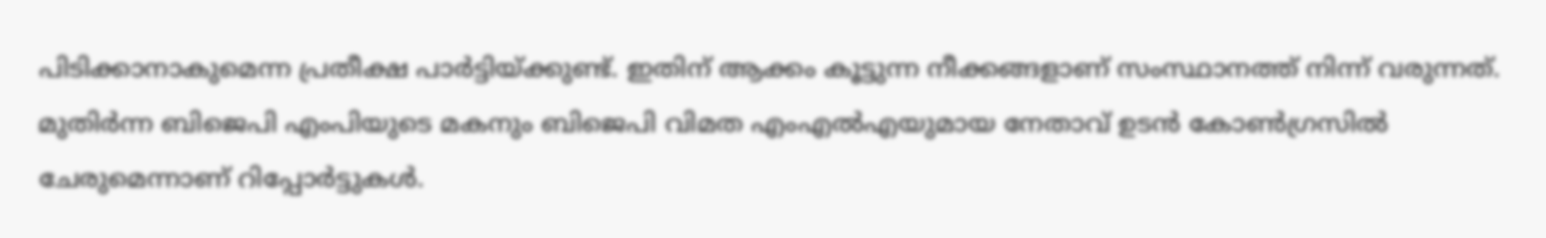പിടിക്കാനാകുമെന്ന പ്രതീക്ഷ പാർട്ടിയ്ക്കുണ്ട്. ഇതിന് ആക്കം കൂട്ടുന്ന നീക്കങ്ങളാണ് സംസ്ഥാനത്ത് നിന്ന് വരുന്നത്. മുതിർന്ന ബിജെപി എംപിയുടെ മകനും ബിജെപി വിമത എംഎൽഎയുമായ നേതാവ് ഉടൻ കോൺഗ്രസിൽ ചേരുമെന്നാണ് റിപ്പോർട്ടുകൾ.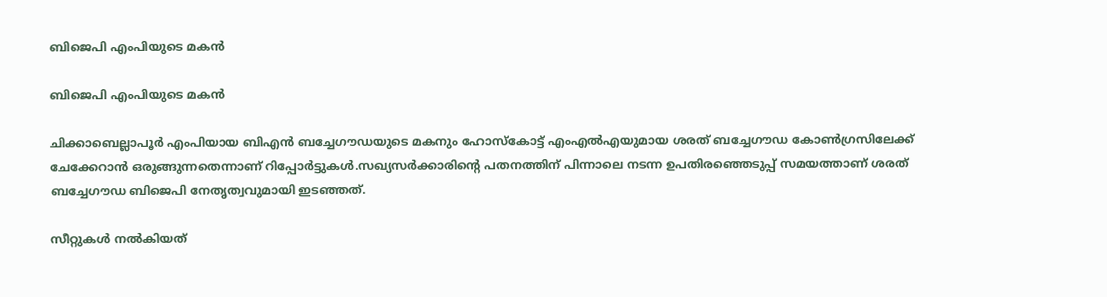ബിജെപി എംപിയുടെ മകൻ

ബിജെപി എംപിയുടെ മകൻ

ചിക്കാബെല്ലാപൂർ എംപിയായ ബിഎൻ ബച്ചേഗൗഡയുടെ മകനും ഹോസ്കോട്ട് എംഎൽഎയുമായ ശരത് ബച്ചേഗൗഡ കോൺഗ്രസിലേക്ക് ചേക്കേറാൻ ഒരുങ്ങുന്നതെന്നാണ് റിപ്പോർട്ടുകൾ.സഖ്യസർക്കാരിന്റെ പതനത്തിന് പിന്നാലെ നടന്ന ഉപതിരഞ്ഞെടുപ്പ് സമയത്താണ് ശരത് ബച്ചേഗൗഡ ബിജെപി നേതൃത്വവുമായി ഇടഞ്ഞത്.

സീറ്റുകൾ നൽകിയത്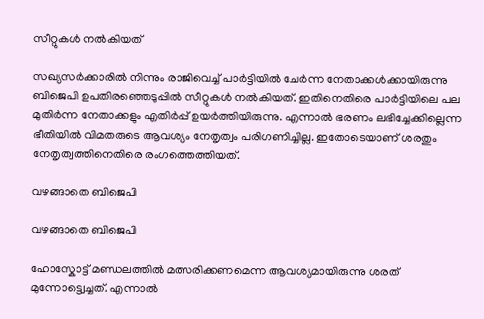സീറ്റുകൾ നൽകിയത്

സഖ്യസർക്കാരിൽ നിന്നും രാജിവെച്ച് പാർട്ടിയിൽ ചേർന്ന നേതാക്കൾക്കായിരുന്നു ബിജെപി ഉപതിരഞ്ഞെടുപ്പിൽ സീറ്റുകൾ നൽകിയത്. ഇതിനെതിരെ പാർട്ടിയിലെ പല മുതിർന്ന നേതാക്കളും എതിർപ്പ് ഉയർത്തിയിരുന്നു. എന്നാൽ ഭരണം ലഭിച്ചേക്കില്ലെന്ന ഭീതിയിൽ വിമതരുടെ ആവശ്യം നേതൃത്വം പരിഗണിച്ചില്ല. ഇതോടെയാണ് ശരതും നേതൃത്വത്തിനെതിരെ രംഗത്തെത്തിയത്.

വഴങ്ങാതെ ബിജെപി

വഴങ്ങാതെ ബിജെപി

ഹോസ്കോട്ട് മണ്ഡലത്തിൽ മത്സരിക്കണമെന്ന ആവശ്യമായിരുന്നു ശരത് മുന്നോട്ട്വെച്ചത്. എന്നാൽ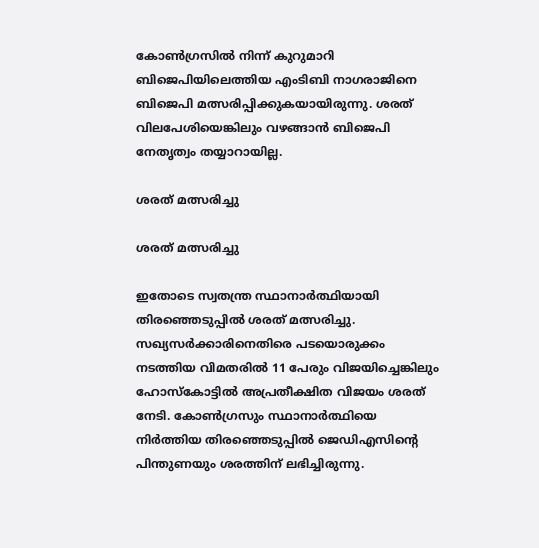കോണ്‍ഗ്രസില്‍ നിന്ന് കുറുമാറി ബിജെപിയിലെത്തിയ എംടിബി നാഗരാജിനെ ബിജെപി മത്സരിപ്പിക്കുകയായിരുന്നു. ശരത് വിലപേശിയെങ്കിലും വഴങ്ങാൻ ബിജെപി നേതൃത്വം തയ്യാറായില്ല.

ശരത് മത്സരിച്ചു

ശരത് മത്സരിച്ചു

ഇതോടെ സ്വതന്ത്ര സ്ഥാനാർത്ഥിയായി തിരഞ്ഞെടുപ്പിൽ ശരത് മത്സരിച്ചു. സഖ്യസർക്കാരിനെതിരെ പടയൊരുക്കം നടത്തിയ വിമതരിൽ 11 പേരും വിജയിച്ചെങ്കിലും ഹോസ്കോട്ടിൽ അപ്രതീക്ഷിത വിജയം ശരത് നേടി. കോണ്‍ഗ്രസും സ്ഥാനാര്‍ത്ഥിയെ നിര്‍ത്തിയ തിരഞ്ഞെടുപ്പില്‍ ജെഡിഎസിന്‍റെ പിന്തുണയും ശരത്തിന് ലഭിച്ചിരുന്നു.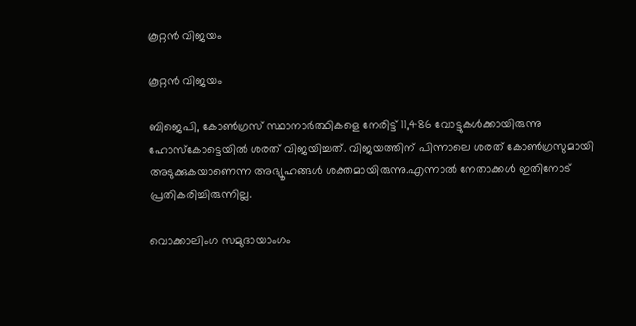കൂറ്റൻ വിജയം

കൂറ്റൻ വിജയം

ബിജെപി, കോണ്‍ഗ്രസ് സ്ഥാനാര്‍ത്ഥികളെ നേരിട്ട് 11,486 വോട്ടുകള്‍ക്കായിരുന്നു ഹോസ്കോട്ടെയില്‍ ശരത് വിജയിച്ചത്. വിജയത്തിന് പിന്നാലെ ശരത് കോൺഗ്രസുമായി അടുക്കുകയാണെന്ന അഭ്യൂഹങ്ങൾ ശക്തമായിരുന്നു.എന്നാൽ നേതാക്കൾ ഇതിനോട് പ്രതികരിച്ചിരുന്നില്ല.

വൊക്കാലിംഗ സമുദായാംഗം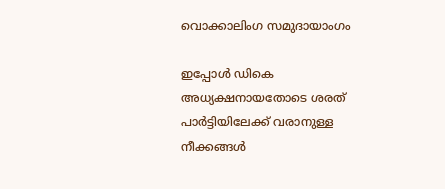വൊക്കാലിംഗ സമുദായാംഗം

ഇപ്പോൾ ഡികെ അധ്യക്ഷനായതോടെ ശരത് പാർട്ടിയിലേക്ക് വരാനുള്ള നീക്കങ്ങൾ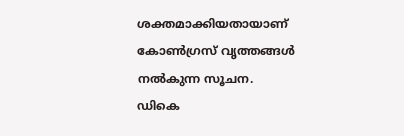ശക്തമാക്കിയതായാണ് കോൺഗ്രസ് വൃത്തങ്ങൾ നൽകുന്ന സൂചന.
ഡികെ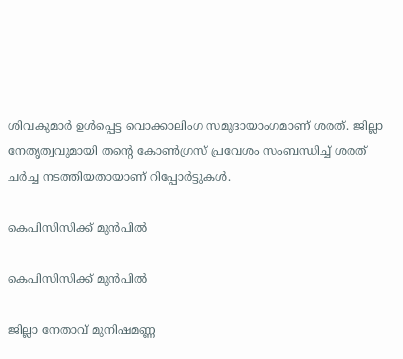ശിവകുമാർ ഉൾപ്പെട്ട വൊക്കാലിംഗ സമുദായാംഗമാണ് ശരത്. ജില്ലാ നേതൃത്വവുമായി തന്റെ കോൺഗ്രസ് പ്രവേശം സംബന്ധിച്ച് ശരത് ചർച്ച നടത്തിയതായാണ് റിപ്പോർട്ടുകൾ.

കെപിസിസിക്ക് മുൻപിൽ

കെപിസിസിക്ക് മുൻപിൽ

ജില്ലാ നേതാവ് മുനിഷമണ്ണ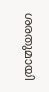ശരതുമായി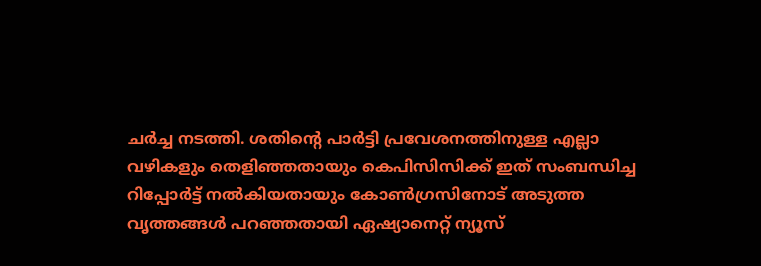ചർ‍ച്ച നടത്തി. ശതിന്റെ പാർട്ടി പ്രവേശനത്തിനുള്ള എല്ലാ വഴികളും തെളിഞ്ഞതായും കെപിസിസിക്ക് ഇത് സംബന്ധിച്ച റിപ്പോർട്ട് നൽകിയതായും കോൺഗ്രസിനോട് അടുത്ത വൃത്തങ്ങൾ പറഞ്ഞതായി ഏഷ്യാനെറ്റ് ന്യൂസ്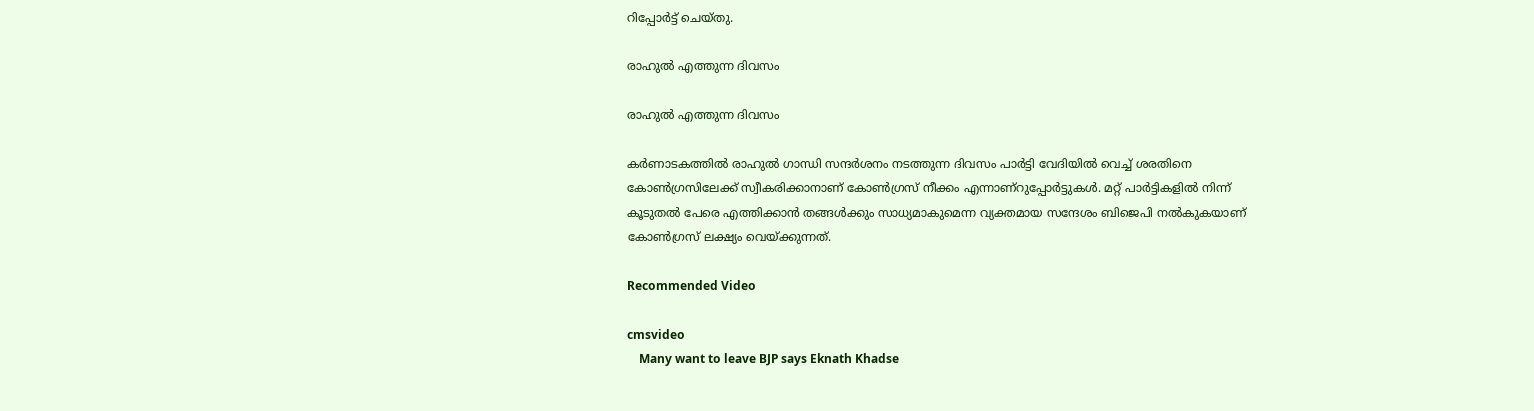റിപ്പോർട്ട് ചെയ്തു.

രാഹുൽ എത്തുന്ന ദിവസം

രാഹുൽ എത്തുന്ന ദിവസം

കർണാടകത്തിൽ രാഹുൽ ഗാന്ധി സന്ദർശനം നടത്തുന്ന ദിവസം പാർട്ടി വേദിയിൽ വെച്ച് ശരതിനെ കോൺഗ്രസിലേക്ക് സ്വീകരിക്കാനാണ് കോൺഗ്രസ് നീക്കം എന്നാണ്റുപ്പോർട്ടുകൾ. മറ്റ് പാർട്ടികളിൽ നിന്ന് കൂടുതൽ പേരെ എത്തിക്കാൻ തങ്ങൾക്കും സാധ്യമാകുമെന്ന വ്യക്തമായ സന്ദേശം ബിജെപി നൽകുകയാണ് കോൺഗ്രസ് ലക്ഷ്യം വെയ്ക്കുന്നത്.

Recommended Video

cmsvideo
    Many want to leave BJP says Eknath Khadse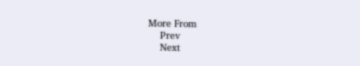More From
    Prev
    Next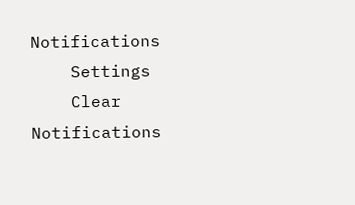Notifications
    Settings
    Clear Notifications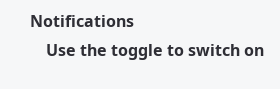Notifications
    Use the toggle to switch on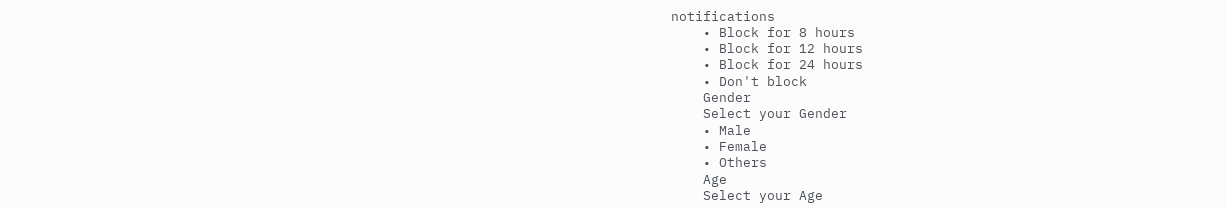notifications
    • Block for 8 hours
    • Block for 12 hours
    • Block for 24 hours
    • Don't block
    Gender
    Select your Gender
    • Male
    • Female
    • Others
    Age
    Select your Age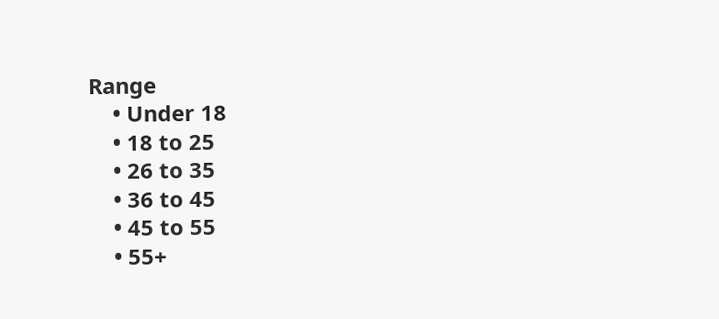Range
    • Under 18
    • 18 to 25
    • 26 to 35
    • 36 to 45
    • 45 to 55
    • 55+